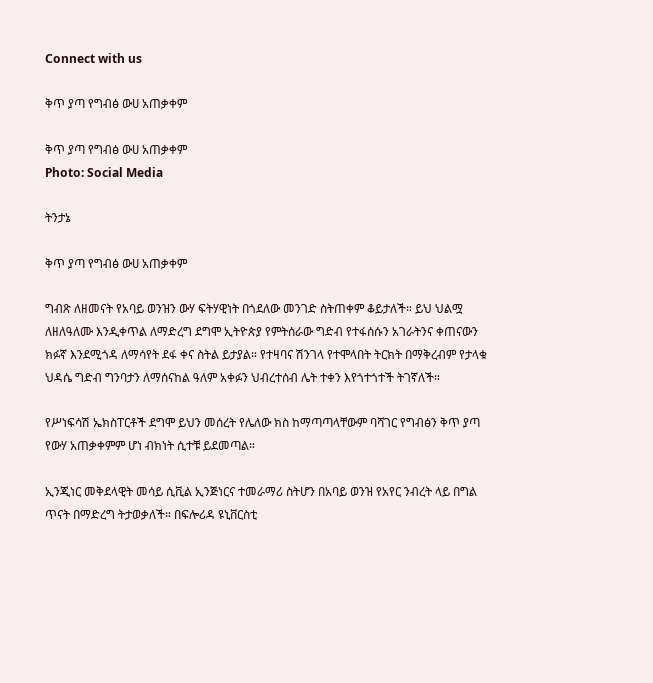Connect with us

ቅጥ ያጣ የግብፅ ውሀ አጠቃቀም

ቅጥ ያጣ የግብፅ ውሀ አጠቃቀም
Photo: Social Media

ትንታኔ

ቅጥ ያጣ የግብፅ ውሀ አጠቃቀም

ግብጽ ለዘመናት የአባይ ወንዝን ውሃ ፍትሃዊነት በጎደለው መንገድ ስትጠቀም ቆይታለች። ይህ ህልሟ ለዘለዓለሙ እንዲቀጥል ለማድረግ ደግሞ ኢትዮጵያ የምትሰራው ግድብ የተፋሰሱን አገራትንና ቀጠናውን ክፉኛ እንደሚጎዳ ለማሳየት ደፋ ቀና ስትል ይታያል። የተዛባና ሽንገላ የተሞላበት ትርክት በማቅረብም የታላቁ ህዳሴ ግድብ ግንባታን ለማሰናከል ዓለም አቀፉን ህብረተሰብ ሌት ተቀን እየጎተጎተች ትገኛለች።

የሥነፍሳሽ ኤክስፐርቶች ደግሞ ይህን መሰረት የሌለው ክስ ከማጣጣላቸውም ባሻገር የግብፅን ቅጥ ያጣ የውሃ አጠቃቀምም ሆነ ብክነት ሲተቹ ይደመጣል።

ኢንጂነር መቅደላዊት መሳይ ሲቪል ኢንጅነርና ተመራማሪ ስትሆን በአባይ ወንዝ የአየር ንብረት ላይ በግል ጥናት በማድረግ ትታወቃለች። በፍሎሪዳ ዩኒቨርስቲ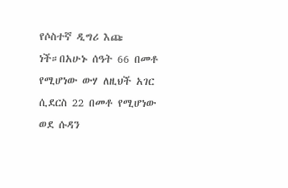የሶስተኛ ዲግሪ እጩ ነች።በአሁኑ ሰዓት 66 በመቶ የሚሆነው ውሃ ለዚህች አገር ሲደርስ 22 በመቶ የሚሆነው ወደ ሱዳን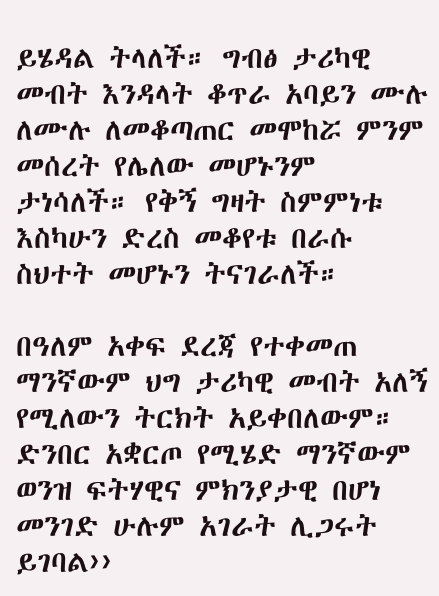ይሄዳል ትላለች። ግብፅ ታሪካዊ መብት እንዳላት ቆጥራ አባይን ሙሉ ለሙሉ ለመቆጣጠር መሞከሯ ምንም መሰረት የሌለው መሆኑንም ታነሳለች። የቅኝ ግዛት ስምምነቱ እስካሁን ድረስ መቆየቱ በራሱ ስህተት መሆኑን ትናገራለች።

በዓለም አቀፍ ደረጃ የተቀመጠ ማንኛውም ህግ ታሪካዊ መብት አለኝ የሚለውን ትርክት አይቀበለውም። ድንበር አቋርጦ የሚሄድ ማንኛውም ወንዝ ፍትሃዊና ምክንያታዊ በሆነ መንገድ ሁሉም አገራት ሊጋሩት ይገባል››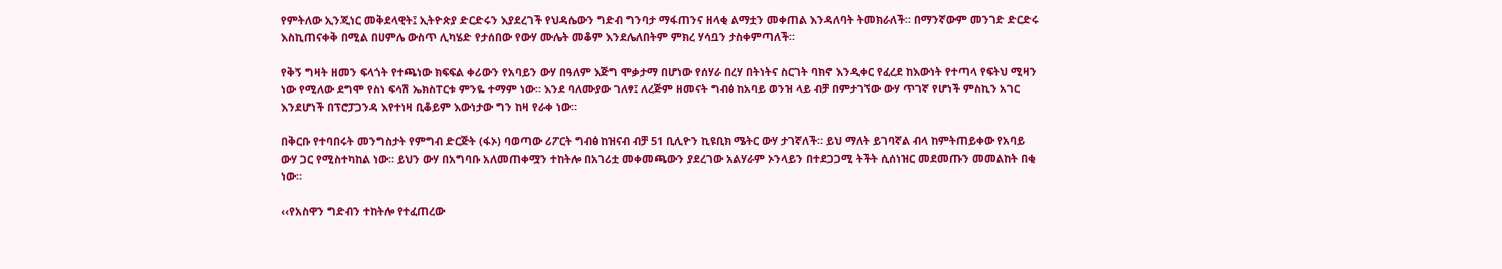የምትለው ኢንጂነር መቅደላዊት፤ ኢትዮጵያ ድርድሩን እያደረገች የህዳሴውን ግድብ ግንባታ ማፋጠንና ዘላቂ ልማቷን መቀጠል እንዳለባት ትመክራለች። በማንኛውም መንገድ ድርድሩ እስኪጠናቀቅ በሚል በሀምሌ ውስጥ ሊካሄድ የታሰበው የውሃ ሙሌት መቆም እንደሌለበትም ምክረ ሃሳቧን ታስቀምጣለች።

የቅኝ ግዛት ዘመን ፍላጎት የተጫነው ክፍፍል ቀሪውን የአባይን ውሃ በዓለም እጅግ ሞቃታማ በሆነው የሰሃራ በረሃ በትነትና ስርገት ባክኖ እንዲቀር የፈረደ ከእውነት የተጣላ የፍትህ ሚዛን ነው የሚለው ደግሞ የስነ ፍሳሽ ኤክስፐርቱ ምንዬ ተማም ነው። እንደ ባለሙያው ገለፃ፤ ለረጅም ዘመናት ግብፅ ከአባይ ወንዝ ላይ ብቻ በምታገኘው ውሃ ጥገኛ የሆነች ምስኪን አገር እንደሆነች በፕሮፓጋንዳ እየተነዛ ቢቆይም እውነታው ግን ከዛ የራቀ ነው።

በቅርቡ የተባበሩት መንግስታት የምግብ ድርጅት (ፋኦ) ባወጣው ሪፖርት ግብፅ ከዝናብ ብቻ 51 ቢሊዮን ኪዩቢክ ሜትር ውሃ ታገኛለች። ይህ ማለት ይገባኛል ብላ ከምትጠይቀው የአባይ ውሃ ጋር የሚስተካከል ነው። ይህን ውሃ በአግባቡ አለመጠቀሟን ተከትሎ በአገሪቷ መቀመጫውን ያደረገው አልሃራም ኦንላይን በተደጋጋሚ ትችት ሲሰነዝር መደመጡን መመልከት በቂ ነው።

‹‹የአስዋን ግድብን ተከትሎ የተፈጠረው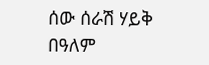ሰው ሰራሽ ሃይቅ በዓለም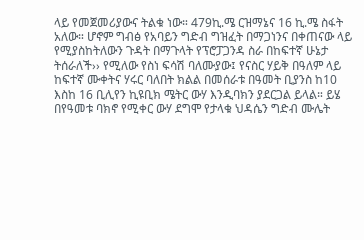ላይ የመጀመሪያውና ትልቁ ነው። 479ኪ.ሜ ርዝማኔና 16 ኪ.ሜ ስፋት አለው። ሆኖም ግብፅ የአባይን ግድብ ግዝፈት በማጋነንና በቀጠናው ላይ የሚያስከትለውን ጉዳት በማጉላት የፕሮፓጋንዳ ስራ በከፍተኛ ሁኔታ ትሰራለች›› የሚለው የስነ ፍሳሽ ባለሙያው፤ የናስር ሃይቅ በዓለም ላይ ከፍተኛ ሙቀትና ሃሩር ባለበት ክልል በመሰራቱ በዓመት ቢያንስ ከ10 እስከ 16 ቢሊየን ኪዩቢክ ሜትር ውሃ እንዲባክን ያደርጋል ይላል። ይሄ በየዓመቱ ባክኖ የሚቀር ውሃ ደግሞ የታላቁ ህዳሴን ግድብ ሙሌት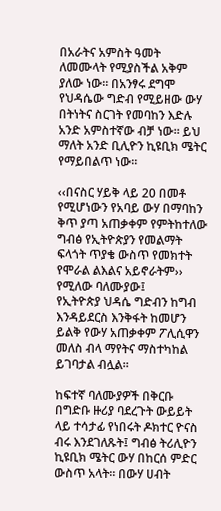በአራትና አምስት ዓመት ለመሙላት የሚያስችል አቅም ያለው ነው። በአንፃሩ ደግሞ የህዳሴው ግድብ የሚይዘው ውሃ በትነትና ስርገት የመባከን እድሉ አንድ አምስተኛው ብቻ ነው። ይህ ማለት አንድ ቢሊዮን ኪዩቢክ ሜትር የማይበልጥ ነው።

‹‹በናስር ሃይቅ ላይ 20 በመቶ የሚሆነውን የአባይ ውሃ በማባከን ቅጥ ያጣ አጠቃቀም የምትከተለው ግብፅ የኢትዮጵያን የመልማት ፍላጎት ጥያቄ ውስጥ የመክተት የሞራል ልእልና አይኖራትም›› የሚለው ባለሙያው፤
የኢትዮጵያ ህዳሴ ግድብን ከግብ እንዳይደርስ እንቅፋት ከመሆን ይልቅ የውሃ አጠቃቀም ፖሊሲዋን መለስ ብላ ማየትና ማስተካከል ይገባታል ብሏል።

ከፍተኛ ባለሙያዎች በቅርቡ በግድቡ ዙሪያ ባደረጉት ውይይት ላይ ተሳታፊ የነበሩት ዶክተር ዮናስ ብሩ እንደገለጹት፤ ግብፅ ትሪሊዮን ኪዩቢክ ሜትር ውሃ በከርሰ ምድር ውስጥ አላት። በውሃ ሀብት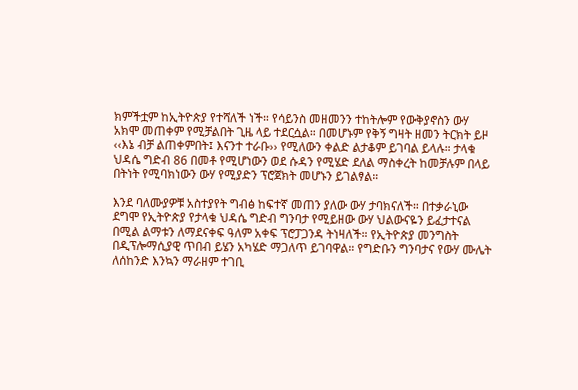ክምችቷም ከኢትዮጵያ የተሻለች ነች። የሳይንስ መዘመንን ተከትሎም የውቅያኖስን ውሃ አክሞ መጠቀም የሚቻልበት ጊዜ ላይ ተደርሷል። በመሆኑም የቅኝ ግዛት ዘመን ትርክት ይዞ ‹‹እኔ ብቻ ልጠቀምበት፤ እናንተ ተራቡ›› የሚለውን ቀልድ ልታቆም ይገባል ይላሉ። ታላቁ ህዳሴ ግድብ 86 በመቶ የሚሆነውን ወደ ሱዳን የሚሄድ ደለል ማስቀረት ከመቻሉም በላይ በትነት የሚባክነውን ውሃ የሚያድን ፕሮጀክት መሆኑን ይገልፃል።

እንደ ባለሙያዎቹ አስተያየት ግብፅ ከፍተኛ መጠን ያለው ውሃ ታባክናለች። በተቃራኒው ደግሞ የኢትዮጵያ የታላቁ ህዳሴ ግድብ ግንባታ የሚይዘው ውሃ ህልውናዬን ይፈታተናል በሚል ልማቱን ለማደናቀፍ ዓለም አቀፍ ፕሮፓጋንዳ ትነዛለች። የኢትዮጵያ መንግስት በዲፕሎማሲያዊ ጥበብ ይሄን አካሄድ ማጋለጥ ይገባዋል። የግድቡን ግንባታና የውሃ ሙሌት ለሰከንድ እንኳን ማራዘም ተገቢ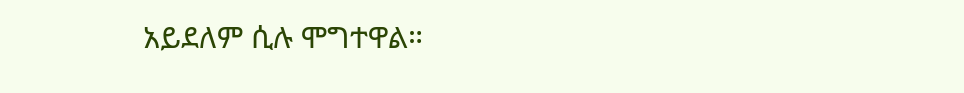አይደለም ሲሉ ሞግተዋል።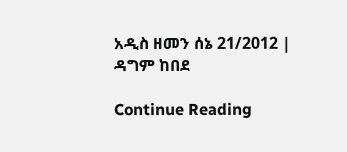አዲስ ዘመን ሰኔ 21/2012 | ዳግም ከበደ

Continue Reading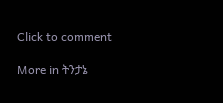Click to comment

More in ትንታኔ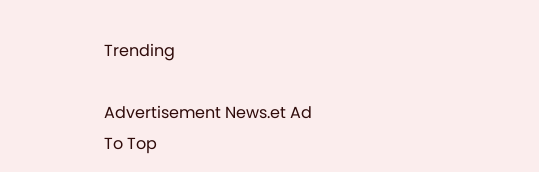Trending

Advertisement News.et Ad
To Top